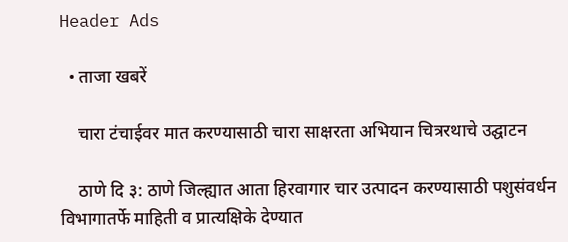Header Ads

  • ताजा खबरें

    चारा टंचाईवर मात करण्यासाठी चारा साक्षरता अभियान चित्ररथाचे उद्घाटन

    ठाणे दि ३: ठाणे जिल्ह्यात आता हिरवागार चार उत्पादन करण्यासाठी पशुसंवर्धन विभागातर्फे माहिती व प्रात्यक्षिके देण्यात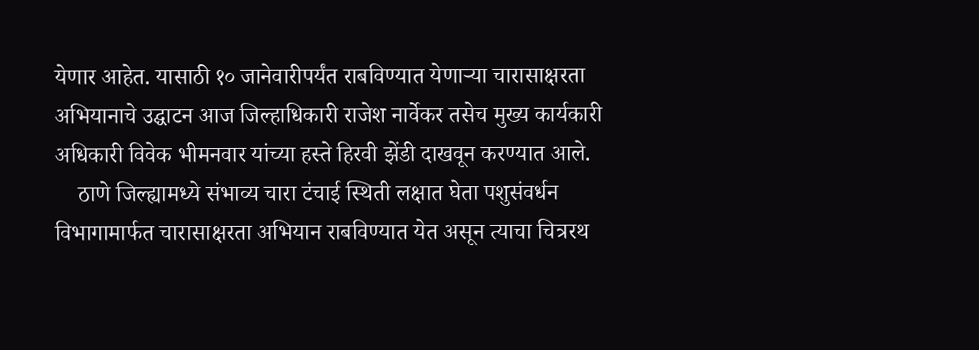येणार आहेत. यासाठी १० जानेवारीपर्यंत राबविण्यात येणाऱ्या चारासाक्षरता अभियानाचे उद्घाटन आज जिल्हाधिकारी राजेश नार्वेकर तसेच मुख्य कार्यकारी अधिकारी विवेक भीमनवार यांच्या हस्ते हिरवी झेंडी दाखवून करण्यात आले.
    ठाणे जिल्ह्यामध्ये संभाव्य चारा टंचाई स्थिती लक्षात घेता पशुसंवर्धन विभागामार्फत चारासाक्षरता अभियान राबविण्यात येत असून त्याचा चित्ररथ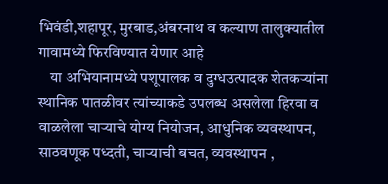भिवंडी,शहापूर, मुरबाड,अंबरनाथ व कल्याण तालुक्यातील गावामध्ये फिरविण्यात येणार आहे
    या अभियानामध्ये पशूपालक व दुग्धउत्पादक शेतकर्‍यांना स्थानिक पातळीवर त्यांच्याकडे उपलब्ध असलेला हिरवा व वाळलेला चार्‍याचे योग्य नियोजन, आधुनिक व्यवस्थापन, साठवणूक पध्दती, चार्‍याची बचत, व्यवस्थापन ,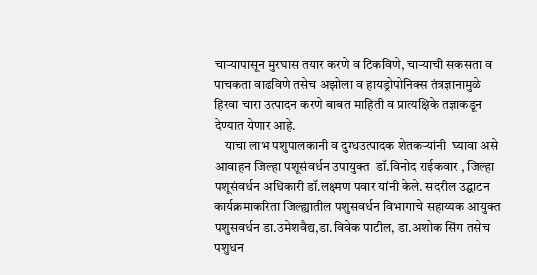चार्‍यापासून मुरघास तयार करणे व टिकविणे, चार्‍याची सकसता व पाचकता वाढविणे तसेच अझोला व हायड्रोपोनिक्स तंत्रज्ञानामुळे हिरवा चारा उत्पादन करणे बाबत माहिती व प्रात्यक्षिके तज्ञाकडून देण्यात येणार आहे.
    याचा लाभ पशुपालकानी व दुग्धउत्पादक शेतकर्‍यांनी  घ्यावा असे आवाहन जिल्हा पशूसंवर्धन उपायुक्त  डॉ.विनोद राईकवार , जिल्हा पशूसंवर्धन अधिकारी डॉ.लक्ष्मण पवार यांनी केले. सदरील उद्घाटन कार्यक्रमाकरिता जिल्ह्यातील पशुसवर्धन विभागाचे सहाय्यक आयुक्त पशुसवर्धन डा.उमेशवैद्य,डा.विवेक पाटील, डा.अशोक सिंग तसेच पशुधन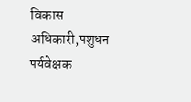विकास अधिकारी,पशुधन पर्यवेक्षक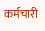कर्मचारी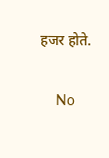हजर होते.

    No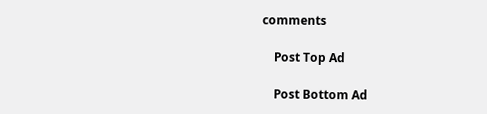comments

    Post Top Ad

    Post Bottom Ad